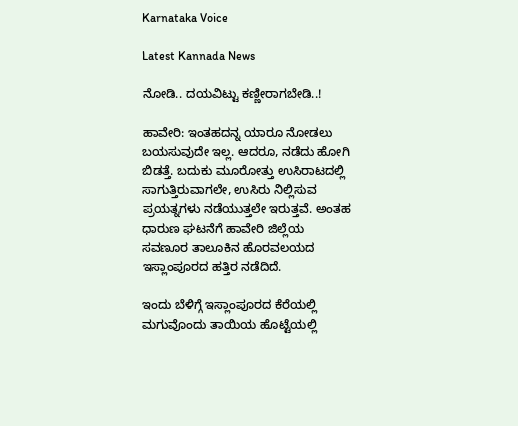Karnataka Voice

Latest Kannada News

ನೋಡಿ.. ದಯವಿಟ್ಟು ಕಣ್ಣೀರಾಗಬೇಡಿ..!

ಹಾವೇರಿ: ಇಂತಹದನ್ನ ಯಾರೂ ನೋಡಲು ಬಯಸುವುದೇ ಇಲ್ಲ. ಆದರೂ, ನಡೆದು ಹೋಗಿ ಬಿಡತ್ತೆ. ಬದುಕು ಮೂರೋತ್ತು ಉಸಿರಾಟದಲ್ಲಿ ಸಾಗುತ್ತಿರುವಾಗಲೇ, ಉಸಿರು ನಿಲ್ಲಿಸುವ ಪ್ರಯತ್ನಗಳು ನಡೆಯುತ್ತಲೇ ಇರುತ್ತವೆ. ಅಂತಹ ಧಾರುಣ ಘಟನೆಗೆ ಹಾವೇರಿ ಜಿಲ್ಲೆಯ ಸವಣೂರ ತಾಲೂಕಿನ ಹೊರವಲಯದ ಇಸ್ಲಾಂಪೂರದ ಹತ್ತಿರ ನಡೆದಿದೆ.

ಇಂದು ಬೆಳಿಗ್ಗೆ ಇಸ್ಲಾಂಪೂರದ ಕೆರೆಯಲ್ಲಿ ಮಗುವೊಂದು ತಾಯಿಯ ಹೊಟ್ಟೆಯಲ್ಲಿ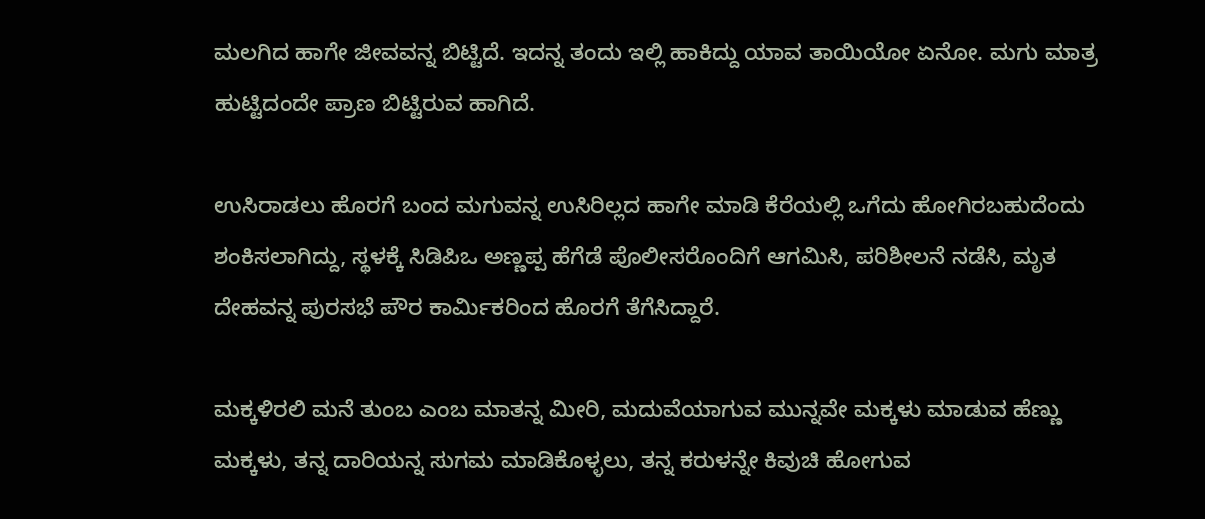ಮಲಗಿದ ಹಾಗೇ ಜೀವವನ್ನ ಬಿಟ್ಟಿದೆ. ಇದನ್ನ ತಂದು ಇಲ್ಲಿ ಹಾಕಿದ್ದು ಯಾವ ತಾಯಿಯೋ ಏನೋ. ಮಗು ಮಾತ್ರ ಹುಟ್ಟಿದಂದೇ ಪ್ರಾಣ ಬಿಟ್ಟಿರುವ ಹಾಗಿದೆ.

ಉಸಿರಾಡಲು ಹೊರಗೆ ಬಂದ ಮಗುವನ್ನ ಉಸಿರಿಲ್ಲದ ಹಾಗೇ ಮಾಡಿ ಕೆರೆಯಲ್ಲಿ ಒಗೆದು ಹೋಗಿರಬಹುದೆಂದು ಶಂಕಿಸಲಾಗಿದ್ದು, ಸ್ಥಳಕ್ಕೆ ಸಿಡಿಪಿಒ ಅಣ್ಣಪ್ಪ ಹೆಗೆಡೆ ಪೊಲೀಸರೊಂದಿಗೆ ಆಗಮಿಸಿ, ಪರಿಶೀಲನೆ ನಡೆಸಿ, ಮೃತ ದೇಹವನ್ನ ಪುರಸಭೆ ಪೌರ ಕಾರ್ಮಿಕರಿಂದ ಹೊರಗೆ ತೆಗೆಸಿದ್ದಾರೆ.

ಮಕ್ಕಳಿರಲಿ ಮನೆ ತುಂಬ ಎಂಬ ಮಾತನ್ನ ಮೀರಿ, ಮದುವೆಯಾಗುವ ಮುನ್ನವೇ ಮಕ್ಕಳು ಮಾಡುವ ಹೆಣ್ಣು ಮಕ್ಕಳು, ತನ್ನ ದಾರಿಯನ್ನ ಸುಗಮ ಮಾಡಿಕೊಳ್ಳಲು, ತನ್ನ ಕರುಳನ್ನೇ ಕಿವುಚಿ ಹೋಗುವ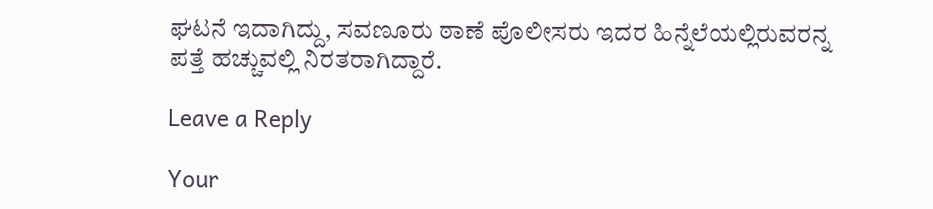ಘಟನೆ ಇದಾಗಿದ್ದು, ಸವಣೂರು ಠಾಣೆ ಪೊಲೀಸರು ಇದರ ಹಿನ್ನೆಲೆಯಲ್ಲಿರುವರನ್ನ ಪತ್ತೆ ಹಚ್ಚುವಲ್ಲಿ ನಿರತರಾಗಿದ್ದಾರೆ.

Leave a Reply

Your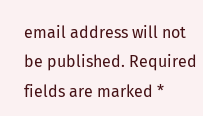email address will not be published. Required fields are marked *